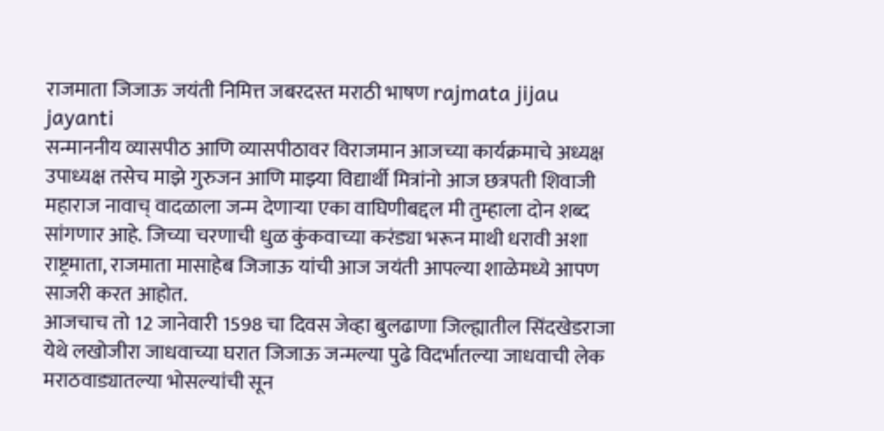राजमाता जिजाऊ जयंती निमित्त जबरदस्त मराठी भाषण rajmata jijau jayanti
सन्माननीय व्यासपीठ आणि व्यासपीठावर विराजमान आजच्या कार्यक्रमाचे अध्यक्ष उपाध्यक्ष तसेच माझे गुरुजन आणि माझ्या विद्यार्थी मित्रांनो आज छत्रपती शिवाजी महाराज नावाच् वादळाला जन्म देणाऱ्या एका वाघिणीबद्दल मी तुम्हाला दोन शब्द सांगणार आहे. जिच्या चरणाची धुळ कुंकवाच्या करंड्या भरून माथी धरावी अशा राष्ट्रमाता, राजमाता मासाहेब जिजाऊ यांची आज जयंती आपल्या शाळेमध्ये आपण साजरी करत आहोत.
आजचाच तो 12 जानेवारी 1598 चा दिवस जेव्हा बुलढाणा जिल्ह्यातील सिंदखेडराजा येथे लखोजीरा जाधवाच्या घरात जिजाऊ जन्मल्या पुढे विदर्भातल्या जाधवाची लेक मराठवाड्यातल्या भोसल्यांची सून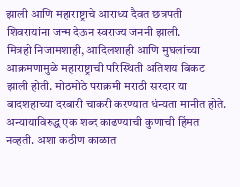झाली आणि महाराष्ट्राचे आराध्य दैवत छत्रपती शिवरायांना जन्म देऊन स्वराज्य जननी झाली.
मित्रहो निजामशाही, आदिलशाही आणि मुघलांच्या आक्रमणामुळे महाराष्ट्राची परिस्थिती अतिशय बिकट झाली होती. मोठमोठे पराक्रमी मराठी सरदार या बादशहाच्या दरबारी चाकरी करण्यात धंन्यता मानीत होते. अन्यायाविरुद्ध एक शब्द काढण्याची कुणाची हिंमत नव्हती. अशा कठीण काळात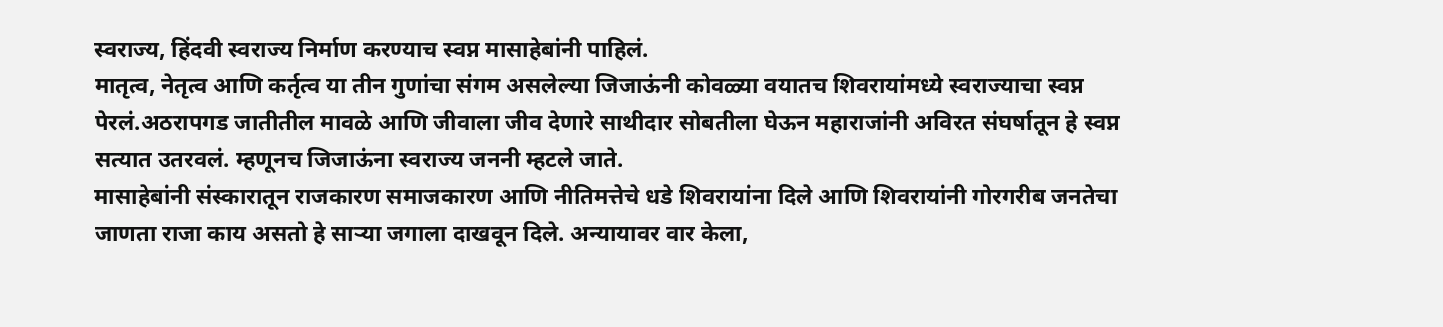स्वराज्य, हिंदवी स्वराज्य निर्माण करण्याच स्वप्न मासाहेबांनी पाहिलं.
मातृत्व, नेतृत्व आणि कर्तृत्व या तीन गुणांचा संगम असलेल्या जिजाऊंनी कोवळ्या वयातच शिवरायांमध्ये स्वराज्याचा स्वप्न पेरलं.अठरापगड जातीतील मावळे आणि जीवाला जीव देणारे साथीदार सोबतीला घेऊन महाराजांनी अविरत संघर्षातून हे स्वप्न सत्यात उतरवलं. म्हणूनच जिजाऊंना स्वराज्य जननी म्हटले जाते.
मासाहेबांनी संस्कारातून राजकारण समाजकारण आणि नीतिमत्तेचे धडे शिवरायांना दिले आणि शिवरायांनी गोरगरीब जनतेचा जाणता राजा काय असतो हे साऱ्या जगाला दाखवून दिले. अन्यायावर वार केला,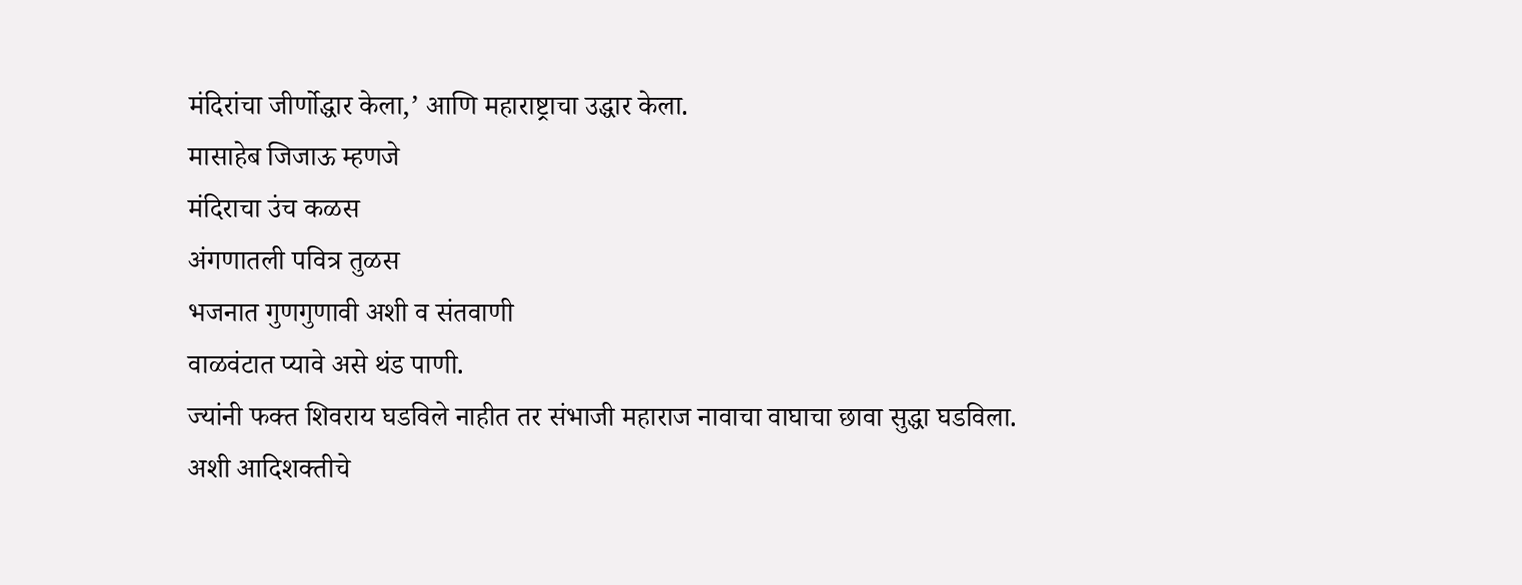मंदिरांचा जीर्णोद्धार केला,’ आणि महाराष्ट्राचा उद्धार केला.
मासाहेब जिजाऊ म्हणजे
मंदिराचा उंच कळस
अंगणातली पवित्र तुळस
भजनात गुणगुणावी अशी व संतवाणी
वाळवंटात प्यावे असे थंड पाणी.
ज्यांनी फक्त शिवराय घडविले नाहीत तर संभाजी महाराज नावाचा वाघाचा छावा सुद्धा घडविला.
अशी आदिशक्तीचे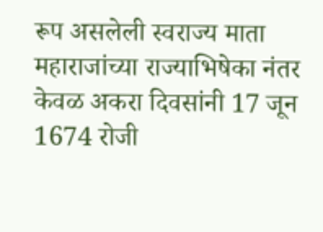रूप असलेली स्वराज्य माता महाराजांच्या राज्याभिषेका नंतर केवळ अकरा दिवसांनी 17 जून 1674 रोजी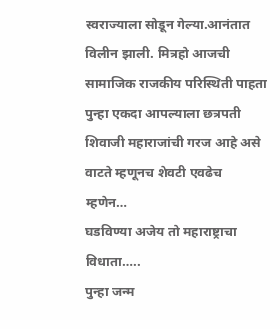स्वराज्याला सोडून गेल्या.आनंतात विलीन झाली. मित्रहो आजची सामाजिक राजकीय परिस्थिती पाहता पुन्हा एकदा आपल्याला छत्रपती शिवाजी महाराजांची गरज आहे असे वाटते म्हणूनच शेवटी एवढेच म्हणेन…
घडविण्या अजेय तो महाराष्ट्राचा विधाता…..
पुन्हा जन्म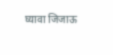घ्यावा जिजाऊ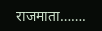राजमाता…….